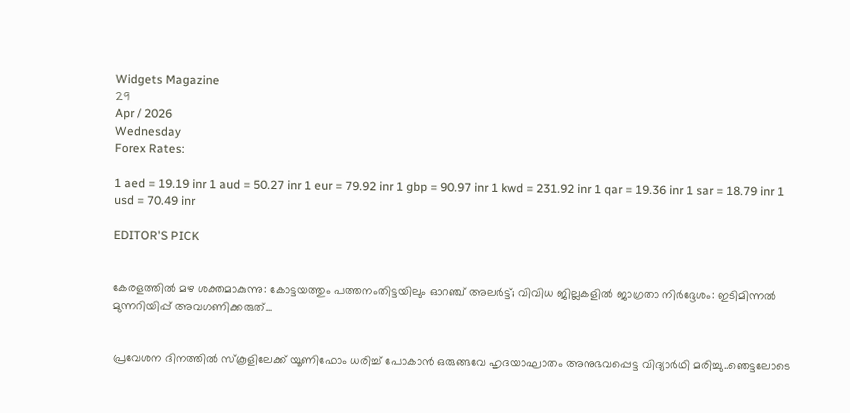Widgets Magazine
29
Apr / 2026
Wednesday
Forex Rates:

1 aed = 19.19 inr 1 aud = 50.27 inr 1 eur = 79.92 inr 1 gbp = 90.97 inr 1 kwd = 231.92 inr 1 qar = 19.36 inr 1 sar = 18.79 inr 1 usd = 70.49 inr

EDITOR'S PICK


കേരളത്തിൽ മഴ ശക്തമാകുന്നു: കോട്ടയത്തും പത്തനംതിട്ടയിലും ഓറഞ്ച് അലർട്ട്; വിവിധ ജില്ലകളിൽ ജാഗ്രതാ നിർദ്ദേശം: ഇടിമിന്നൽ മുന്നറിയിപ്പ് അവഗണിക്കരുത്...


പ്രവേശന ദിനത്തിൽ സ്കൂളിലേക്ക് യൂണിഫോം ധരിച്ച് പോകാൻ ഒരുങ്ങവേ ഹൃദയാഘാതം അനുഭവപ്പെട്ട വിദ്യാർഥി മരിച്ചു..ഞെട്ടലോടെ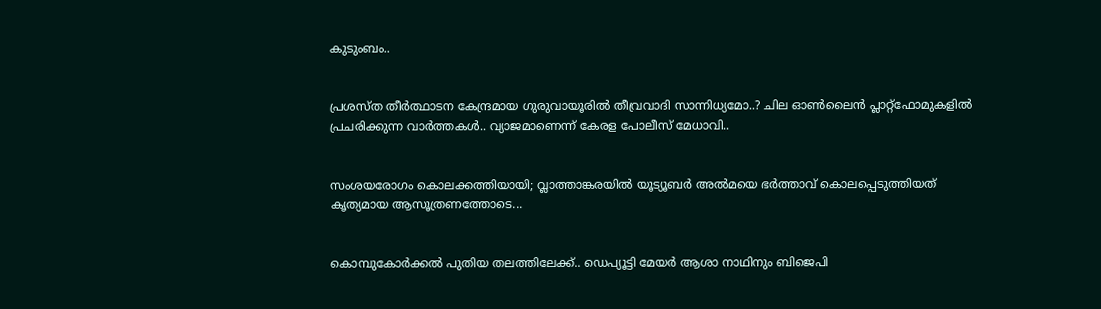കുടുംബം..


പ്രശസ്ത തീർത്ഥാടന കേന്ദ്രമായ ഗുരുവായൂരിൽ തീവ്രവാദി സാന്നിധ്യമോ..? ചില ഓൺലൈൻ പ്ലാറ്റ്‌ഫോമുകളിൽ പ്രചരിക്കുന്ന വാർത്തകൾ.. വ്യാജമാണെന്ന് കേരള പോലീസ് മേധാവി..


സംശയരോഗം കൊലക്കത്തിയായി; വ്ലാത്താങ്കരയിൽ യൂട്യൂബർ അൽമയെ ഭർത്താവ് കൊലപ്പെടുത്തിയത് കൃത്യമായ ആസൂത്രണത്തോടെ...


കൊമ്പുകോര്‍ക്കല്‍ പുതിയ തലത്തിലേക്ക്.. ഡെപ്യൂട്ടി മേയര്‍ ആശാ നാഥിനും ബിജെപി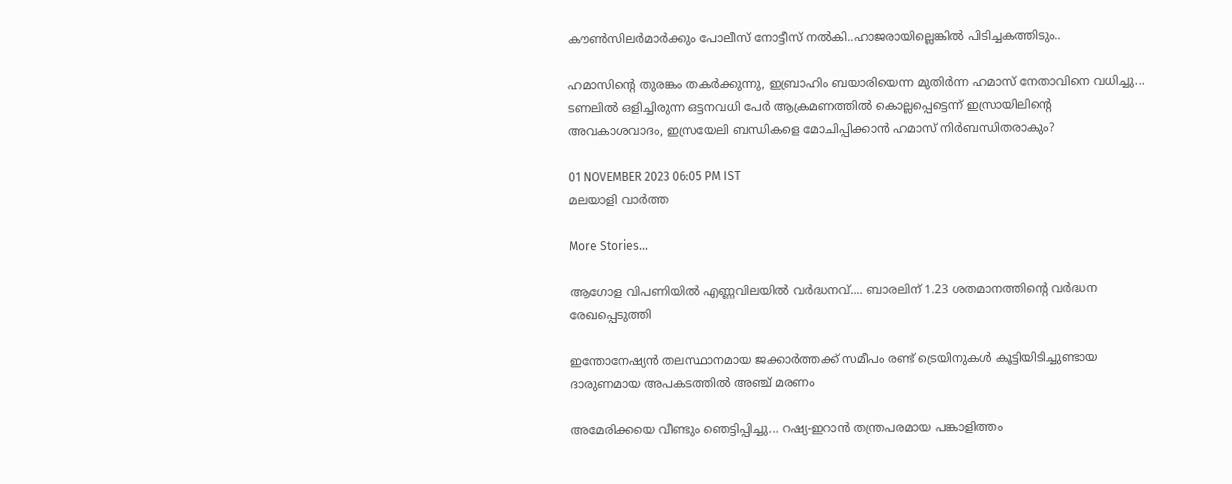കൗണ്‍സിലര്‍മാര്‍ക്കും പോലീസ് നോട്ടീസ് നല്‍കി..ഹാജരായില്ലെങ്കിൽ പിടിച്ചകത്തിടും..

ഹമാസിന്റെ തുരങ്കം തകര്‍ക്കുന്നു, ഇബ്രാഹിം ബയാരിയെന്ന മുതിര്‍ന്ന ഹമാസ് നേതാവിനെ വധിച്ചു... ടണലില്‍ ഒളിച്ചിരുന്ന ഒട്ടനവധി പേർ ആക്രമണത്തില്‍ കൊല്ലപ്പെട്ടെന്ന് ഇസ്രായിലിന്റെ അവകാശവാദം, ഇസ്രയേലി ബന്ധികളെ മോചിപ്പിക്കാന്‍ ഹമാസ് നിര്‍ബന്ധിതരാകും?

01 NOVEMBER 2023 06:05 PM IST
മലയാളി വാര്‍ത്ത

More Stories...

ആഗോള വിപണിയില്‍ എണ്ണവിലയിൽ വർദ്ധനവ്.... ബാരലിന് 1.23 ശതമാനത്തിന്റെ വര്‍ദ്ധന രേഖപ്പെടുത്തി

ഇന്തോനേഷ്യൻ തലസ്ഥാനമായ ജക്കാർത്തക്ക് സമീപം രണ്ട് ട്രെയിനുകൾ കൂട്ടിയിടിച്ചുണ്ടായ ദാരുണമായ അപകടത്തിൽ അഞ്ച് മരണം

അമേരിക്കയെ വീണ്ടും ഞെട്ടിപ്പിച്ചു... റഷ്യ-ഇറാൻ തന്ത്രപരമായ പങ്കാളിത്തം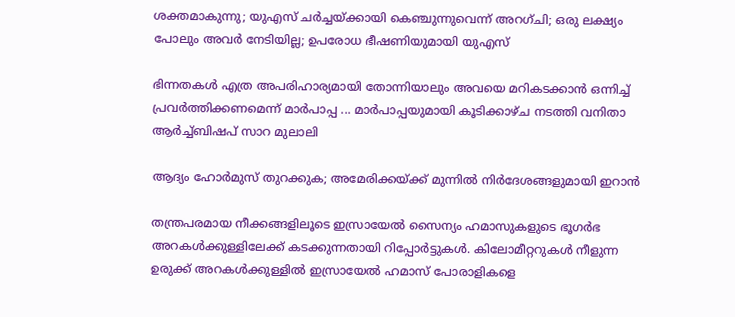ശക്തമാകുന്നു; യുഎസ് ചർച്ചയ്ക്കായി കെഞ്ചുന്നുവെന്ന് അറഗ്ചി; ഒരു ലക്ഷ്യം പോലും അവർ നേടിയില്ല; ഉപരോധ ഭീഷണിയുമായി യുഎസ്

ഭിന്നതകൾ എത്ര അപരിഹാര്യമായി തോന്നിയാലും അവയെ മറികടക്കാൻ ഒന്നിച്ച്‌ പ്രവർത്തിക്കണമെന്ന് മാർപാപ്പ ... മാർപാപ്പയുമായി കൂടിക്കാഴ്‌ച നടത്തി വനിതാ ആർച്ച്‌ബിഷപ് സാറ മുലാലി

ആദ്യം ഹോര്‍മുസ് തുറക്കുക; അമേരിക്കയ്ക്ക് മുന്നില്‍ നിര്‍ദേശങ്ങളുമായി ഇറാന്‍

തന്ത്രപരമായ നീക്കങ്ങളിലൂടെ ഇസ്രായേല്‍ സൈന്യം ഹമാസുകളുടെ ഭൂഗര്‍ഭ അറകള്‍ക്കുള്ളിലേക്ക് കടക്കുന്നതായി റിപ്പോര്‍ട്ടുകള്‍. കിലോമീറ്ററുകള്‍ നീളുന്ന ഉരുക്ക് അറകള്‍ക്കുള്ളില്‍ ഇസ്രായേല്‍ ഹമാസ് പോരാളികളെ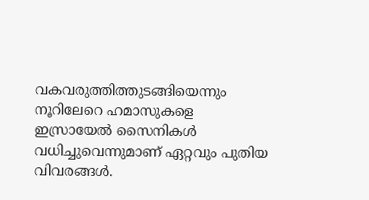വകവരുത്തിത്തുടങ്ങിയെന്നും നൂറിലേറെ ഹമാസുകളെ ഇസ്രായേല്‍ സൈനികള്‍ വധിച്ചുവെന്നുമാണ് ഏറ്റവും പുതിയ വിവരങ്ങള്‍.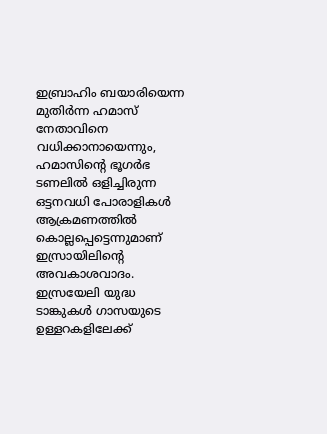ഇബ്രാഹിം ബയാരിയെന്ന മുതിര്‍ന്ന ഹമാസ് നേതാവിനെ വധിക്കാനായെന്നും, ഹമാസിന്റെ ഭൂഗര്‍ഭ ടണലില്‍ ഒളിച്ചിരുന്ന ഒട്ടനവധി പോരാളികള്‍ ആക്രമണത്തില്‍ കൊല്ലപ്പെട്ടെന്നുമാണ് ഇസ്രായിലിന്റെ അവകാശവാദം. ഇസ്രയേലി യുദ്ധ ടാങ്കുകള്‍ ഗാസയുടെ ഉള്ളറകളിലേക്ക്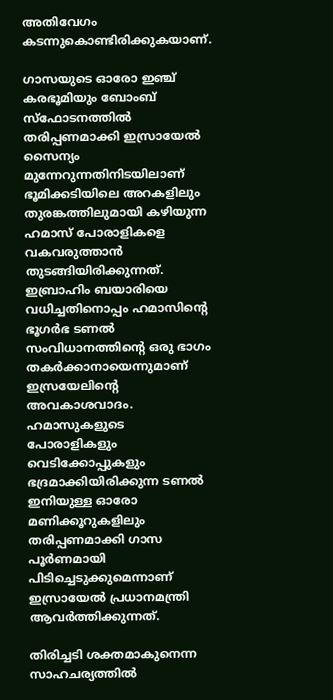അതിവേഗം കടന്നുകൊണ്ടിരിക്കുകയാണ്.

ഗാസയുടെ ഓരോ ഇഞ്ച് കരഭൂമിയും ബോംബ് സ്‌ഫോടനത്തില്‍ തരിപ്പണമാക്കി ഇസ്രായേല്‍ സൈന്യം മുന്നേറുന്നതിനിടയിലാണ് ഭൂമിക്കടിയിലെ അറകളിലും തുരങ്കത്തിലുമായി കഴിയുന്ന ഹമാസ് പോരാളികളെ വകവരുത്താന്‍ തുടങ്ങിയിരിക്കുന്നത്. ഇബ്രാഹിം ബയാരിയെ വധിച്ചതിനൊപ്പം ഹമാസിന്റെ ഭൂഗര്‍ഭ ടണല്‍ സംവിധാനത്തിന്റെ ഒരു ഭാഗം തകര്‍ക്കാനായെന്നുമാണ് ഇസ്രയേലിന്റെ അവകാശവാദം. ഹമാസുകളുടെ പോരാളികളും വെടിക്കോപ്പുകളും ഭദ്രമാക്കിയിരിക്കുന്ന ടണല്‍ ഇനിയുള്ള ഓരോ മണിക്കൂറുകളിലും തരിപ്പണമാക്കി ഗാസ പൂര്‍ണമായി പിടിച്ചെടുക്കുമെന്നാണ് ഇസ്രായേല്‍ പ്രധാനമന്ത്രി ആവര്‍ത്തിക്കുന്നത്.

തിരിച്ചടി ശക്തമാകുനെന്ന സാഹചര്യത്തില്‍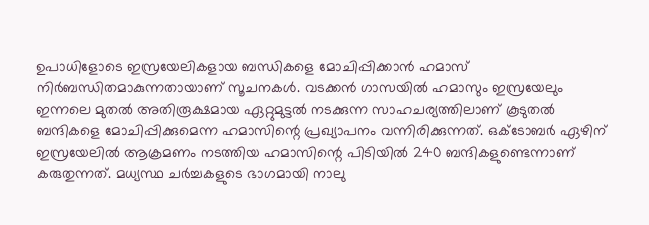ഉപാധിളോടെ ഇസ്രയേലികളായ ബന്ധികളെ മോചിപ്പിക്കാന്‍ ഹമാസ് നിര്‍ബന്ധിതമാകുന്നതായാണ് സൂചനകള്‍. വടക്കന്‍ ഗാസയില്‍ ഹമാസും ഇസ്രയേലും ഇന്നലെ മുതല്‍ അതിരൂക്ഷമായ ഏറ്റുമുട്ടല്‍ നടക്കുന്ന സാഹചര്യത്തിലാണ് കൂടുതല്‍ ബന്ദികളെ മോചിപ്പിക്കുമെന്ന ഹമാസിന്റെ പ്രഖ്യാപനം വന്നിരിക്കുന്നത്. ഒക്ടോബര്‍ ഏഴിന് ഇസ്രയേലില്‍ ആക്രമണം നടത്തിയ ഹമാസിന്റെ പിടിയില്‍ 240 ബന്ദികളുണ്ടെന്നാണ് കരുതുന്നത്. മധ്യസ്ഥ ചര്‍ച്ചകളുടെ ഭാഗമായി നാലു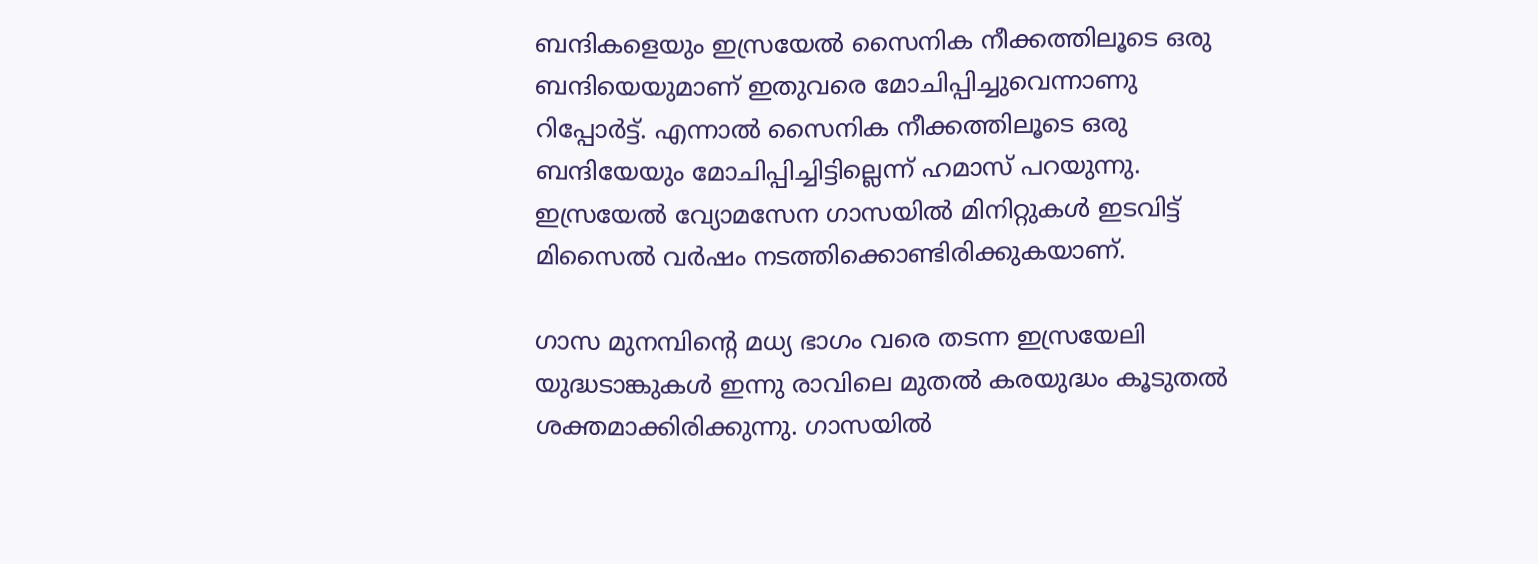ബന്ദികളെയും ഇസ്രയേല്‍ സൈനിക നീക്കത്തിലൂടെ ഒരു ബന്ദിയെയുമാണ് ഇതുവരെ മോചിപ്പിച്ചുവെന്നാണു റിപ്പോര്‍ട്ട്. എന്നാല്‍ സൈനിക നീക്കത്തിലൂടെ ഒരു ബന്ദിയേയും മോചിപ്പിച്ചിട്ടില്ലെന്ന് ഹമാസ് പറയുന്നു. ഇസ്രയേല്‍ വ്യോമസേന ഗാസയില്‍ മിനിറ്റുകള്‍ ഇടവിട്ട് മിസൈല്‍ വര്‍ഷം നടത്തിക്കൊണ്ടിരിക്കുകയാണ്.

ഗാസ മുനമ്പിന്റെ മധ്യ ഭാഗം വരെ തടന്ന ഇസ്രയേലി യുദ്ധടാങ്കുകള്‍ ഇന്നു രാവിലെ മുതല്‍ കരയുദ്ധം കൂടുതല്‍ ശക്തമാക്കിരിക്കുന്നു. ഗാസയില്‍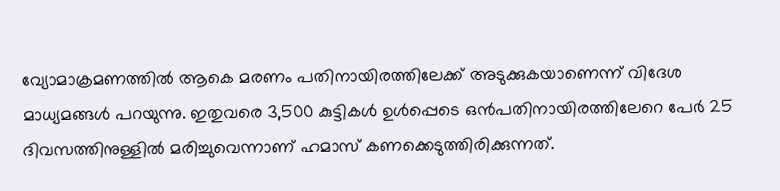വ്യോമാക്രമണത്തില്‍ ആകെ മരണം പതിനായിരത്തിലേക്ക് അടുക്കുകയാണെന്ന് വിദേശ മാധ്യമങ്ങള്‍ പറയുന്നു. ഇതുവരെ 3,500 കുട്ടികള്‍ ഉള്‍പ്പെടെ ഒന്‍പതിനായിരത്തിലേറെ പേര്‍ 25 ദിവസത്തിനുള്ളില്‍ മരിച്ചുവെന്നാണ് ഹമാസ് കണക്കെടുത്തിരിക്കുന്നത്.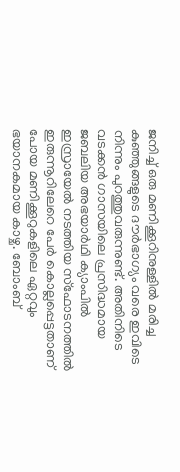ജനിച്ച് ഒരു മണിക്കൂറിനുള്ളില്‍ മരിച്ച കുഞ്ഞുങ്ങളുടെ ദൗര്‍ഭാഗ്യം വരെ ഇവിടെ നിന്നും പുറത്തുവരുന്നുണ്ട്. അതിനിടെ വടക്കന്‍ ഗാസയിലെ പ്രസിദ്ധമായ ജബലിയ അഭയാര്‍ഥി ക്യാംപില്‍ ഇസ്രായേല്‍ നടത്തിയ സ്ഫോടനത്തില്‍ ഇരുന്നൂറിലേറെ പേര്‍ കൊല്ലപ്പെട്ടതാണ് പോയ മണിക്കൂറുകളിലെ ഏറ്റവും ഭയാനകമായ കാഴ്ച. ബോംബ്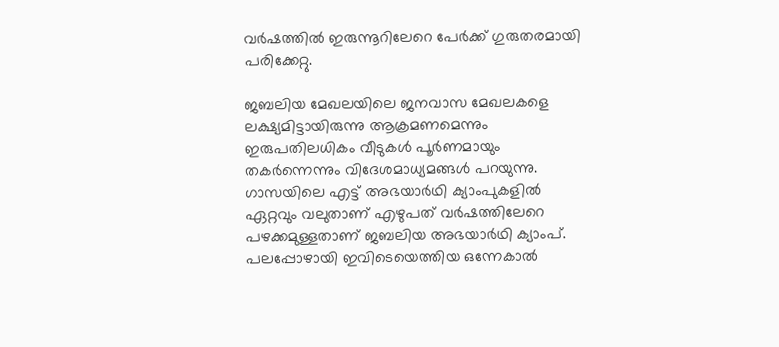വര്‍ഷത്തില്‍ ഇരുന്നൂറിലേറെ പേര്‍ക്ക് ഗുരുതരമായി പരിക്കേറ്റു.

ജബലിയ മേഖലയിലെ ജനവാസ മേഖലകളെ ലക്ഷ്യമിട്ടായിരുന്നു ആക്രമണമെന്നും ഇരുപതിലധികം വീടുകള്‍ പൂര്‍ണമായും തകര്‍ന്നെന്നും വിദേശമാധ്യമങ്ങള്‍ പറയുന്നു. ഗാസയിലെ എട്ട് അഭയാര്‍ഥി ക്യാംപുകളില്‍ ഏറ്റവും വലുതാണ് എഴുപത് വര്‍ഷത്തിലേറെ പഴക്കമുള്ളതാണ് ജബലിയ അഭയാര്‍ഥി ക്യാംപ്. പലപ്പോഴായി ഇവിടെയെത്തിയ ഒന്നേകാല്‍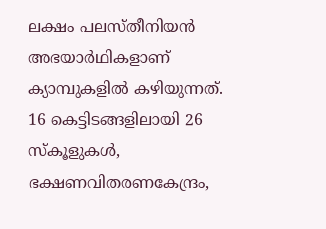ലക്ഷം പലസ്തീനിയന്‍ അഭയാര്‍ഥികളാണ് ക്യാമ്പുകളില്‍ കഴിയുന്നത്. 16 കെട്ടിടങ്ങളിലായി 26 സ്‌കൂളുകള്‍, ഭക്ഷണവിതരണകേന്ദ്രം,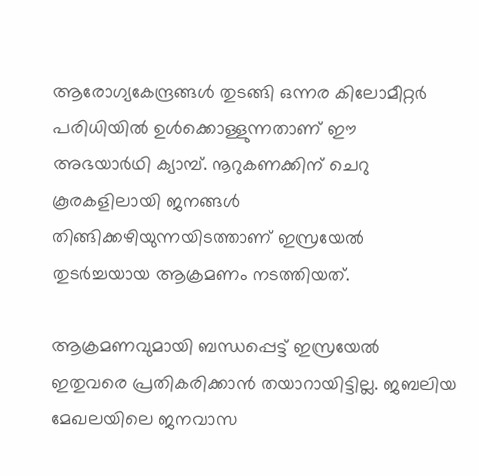ആരോഗ്യകേന്ദ്രങ്ങള്‍ തുടങ്ങി ഒന്നര കിലോമീറ്റര്‍ പരിധിയില്‍ ഉള്‍ക്കൊള്ളുന്നതാണ് ഈ അഭയാര്‍ഥി ക്യാമ്പ്. നൂറുകണക്കിന് ചെറു കൂരകളിലായി ജനങ്ങള്‍ തിങ്ങിക്കഴിയുന്നയിടത്താണ് ഇസ്രയേല്‍ തുടര്‍ച്ചയായ ആക്രമണം നടത്തിയത്.

ആക്രമണവുമായി ബന്ധപ്പെട്ട് ഇസ്രയേല്‍ ഇതുവരെ പ്രതികരിക്കാന്‍ തയാറായിട്ടില്ല. ജബലിയ മേഖലയിലെ ജനവാസ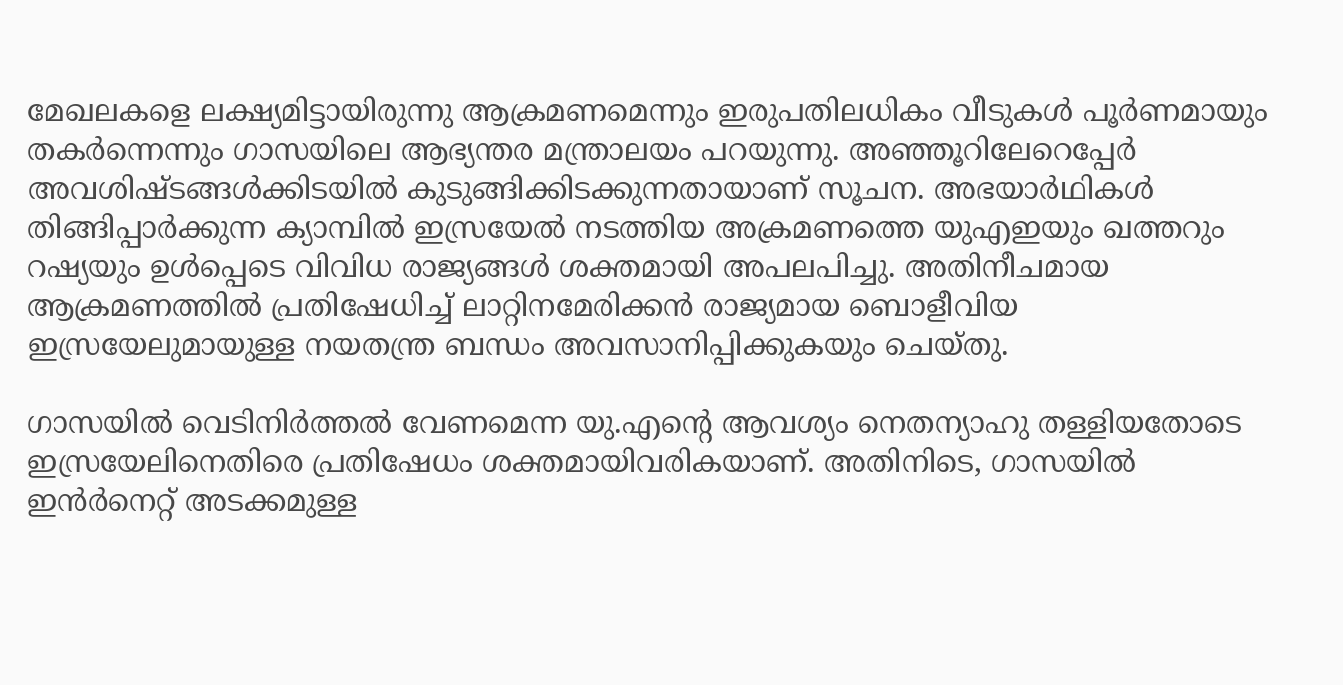മേഖലകളെ ലക്ഷ്യമിട്ടായിരുന്നു ആക്രമണമെന്നും ഇരുപതിലധികം വീടുകള്‍ പൂര്‍ണമായും തകര്‍ന്നെന്നും ഗാസയിലെ ആഭ്യന്തര മന്ത്രാലയം പറയുന്നു. അഞ്ഞൂറിലേറെപ്പേര്‍ അവശിഷ്ടങ്ങള്‍ക്കിടയില്‍ കുടുങ്ങിക്കിടക്കുന്നതായാണ് സൂചന. അഭയാര്‍ഥികള്‍ തിങ്ങിപ്പാര്‍ക്കുന്ന ക്യാമ്പില്‍ ഇസ്രയേല്‍ നടത്തിയ അക്രമണത്തെ യുഎഇയും ഖത്തറും റഷ്യയും ഉള്‍പ്പെടെ വിവിധ രാജ്യങ്ങള്‍ ശക്തമായി അപലപിച്ചു. അതിനീചമായ ആക്രമണത്തില്‍ പ്രതിഷേധിച്ച് ലാറ്റിനമേരിക്കന്‍ രാജ്യമായ ബൊളീവിയ ഇസ്രയേലുമായുള്ള നയതന്ത്ര ബന്ധം അവസാനിപ്പിക്കുകയും ചെയ്തു.

ഗാസയില്‍ വെടിനിര്‍ത്തല്‍ വേണമെന്ന യു.എന്റെ ആവശ്യം നെതന്യാഹു തള്ളിയതോടെ ഇസ്രയേലിനെതിരെ പ്രതിഷേധം ശക്തമായിവരികയാണ്. അതിനിടെ, ഗാസയില്‍ ഇന്‍ര്‍നെറ്റ് അടക്കമുള്ള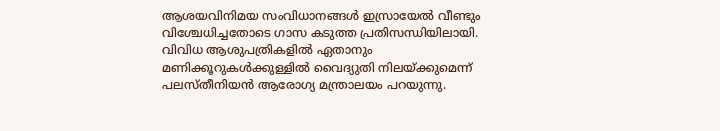ആശയവിനിമയ സംവിധാനങ്ങള്‍ ഇസ്രായേല്‍ വീണ്ടും വിശ്ചേധിച്ചതോടെ ഗാസ കടുത്ത പ്രതിസന്ധിയിലായി. വിവിധ ആശുപത്രികളില്‍ ഏതാനും മണിക്കൂറുകള്‍ക്കുള്ളില്‍ വൈദ്യുതി നിലയ്ക്കുമെന്ന് പലസ്തീനിയന്‍ ആരോഗ്യ മന്ത്രാലയം പറയുന്നു.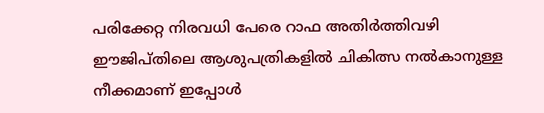പരിക്കേറ്റ നിരവധി പേരെ റാഫ അതിര്‍ത്തിവഴി ഈജിപ്തിലെ ആശുപത്രികളില്‍ ചികിത്സ നല്‍കാനുള്ള നീക്കമാണ് ഇപ്പോള്‍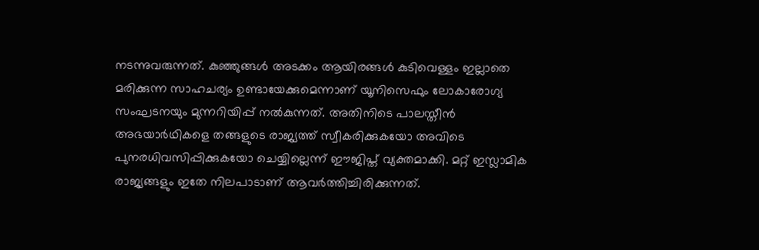നടന്നുവരുന്നത്. കുഞ്ഞുങ്ങള്‍ അടക്കം ആയിരങ്ങള്‍ കുടിവെള്ളം ഇല്ലാതെ മരിക്കുന്ന സാഹചര്യം ഉണ്ടായേക്കുമെന്നാണ് യൂനിസെഫും ലോകാരോഗ്യ സംഘടനയും മുന്നറിയിപ്പ് നല്‍കുന്നത്. അതിനിടെ പാലസ്തീന്‍ അഭയാര്‍ഥികളെ തങ്ങളുടെ രാജ്യത്ത് സ്വീകരിക്കുകയോ അവിടെ പുനരധിവസിപ്പിക്കുകയോ ചെയ്യില്ലെന്ന് ഈജിപ്ത് വ്യക്തമാക്കി. മറ്റ് ഇസ്ലാമിക രാജ്യങ്ങളും ഇതേ നിലപാടാണ് ആവര്‍ത്തിച്ചിരിക്കുന്നത്.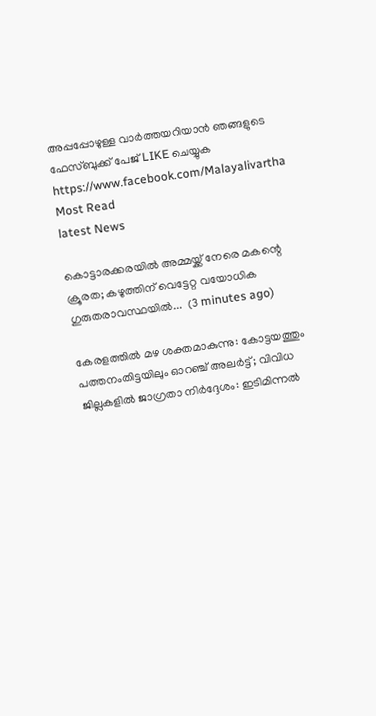അപ്പപ്പോഴുള്ള വാര്‍ത്തയറിയാന്‍ ഞങ്ങളുടെ ഫേസ്‌ബുക്ക്‌ പേജ് LIKE ചെയ്യുക
https://www.facebook.com/Malayalivartha
Most Read
latest News

കൊട്ടാരക്കരയിൽ അമ്മയ്ക്ക് നേരെ മകന്റെ ക്രൂരത; കഴുത്തിന് വെട്ടേറ്റ വയോധിക ഗുരുതരാവസ്ഥയിൽ...  (3 minutes ago)

കേരളത്തിൽ മഴ ശക്തമാകുന്നു: കോട്ടയത്തും പത്തനംതിട്ടയിലും ഓറഞ്ച് അലർട്ട്; വിവിധ ജില്ലകളിൽ ജാഗ്രതാ നിർദ്ദേശം: ഇടിമിന്നൽ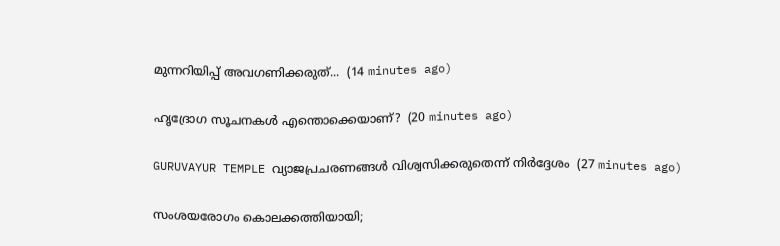മുന്നറിയിപ്പ് അവഗണിക്കരുത്...  (14 minutes ago)

ഹൃദ്രോഗ സൂചനകൾ എന്തൊക്കെയാണ്?  (20 minutes ago)

GURUVAYUR TEMPLE വ്യാജപ്രചരണങ്ങൾ വിശ്വസിക്കരുതെന്ന് നിർദ്ദേശം  (27 minutes ago)

സംശയരോഗം കൊലക്കത്തിയായി;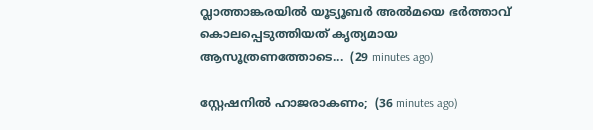വ്ലാത്താങ്കരയിൽ യൂട്യൂബർ അൽമയെ ഭർത്താവ് കൊലപ്പെടുത്തിയത് കൃത്യമായ ആസൂത്രണത്തോടെ...  (29 minutes ago)

സ്റ്റേഷനില്‍ ഹാജരാകണം;  (36 minutes ago)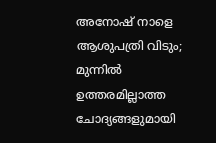അനോഷ് നാളെ ആശുപത്രി വിടും; മുന്നിൽ ഉത്തരമില്ലാത്ത ചോദ്യങ്ങളുമായി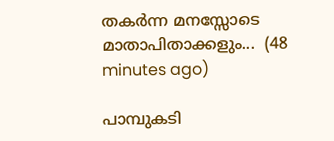തകർന്ന മനസ്സോടെ മാതാപിതാക്കളും...  (48 minutes ago)

പാമ്പുകടി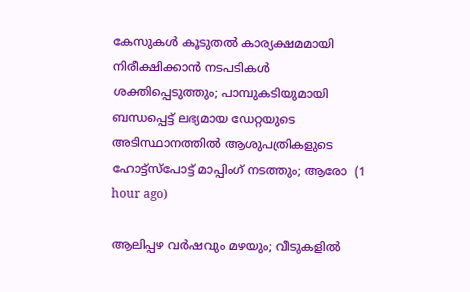കേസുകള്‍ കൂടുതല്‍ കാര്യക്ഷമമായി നിരീക്ഷിക്കാന്‍ നടപടികള്‍ ശക്തിപ്പെടുത്തും; പാമ്പുകടിയുമായി ബന്ധപ്പെട്ട് ലഭ്യമായ ഡേറ്റയുടെ അടിസ്ഥാനത്തില്‍ ആശുപത്രികളുടെ ഹോട്ട്സ്പോട്ട് മാപ്പിംഗ് നടത്തും; ആരോ  (1 hour ago)

ആലിപ്പഴ വർഷവും മഴയും; വീടുകളിൽ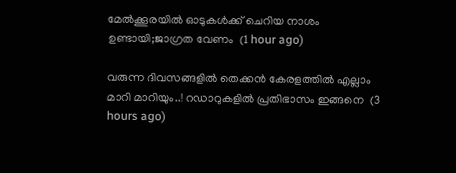മേൽക്കൂരയിൽ ഓടുകൾക്ക് ചെറിയ നാശം ഉണ്ടായി;ജാഗ്രത വേണം  (1 hour ago)

വരുന്ന ദിവസങ്ങളിൽ തെക്കൻ കേരളത്തിൽ എല്ലാം മാറി മാറിയും..! റഡാറുകളിൽ പ്രതിഭാസം ഇങ്ങനെ  (3 hours ago)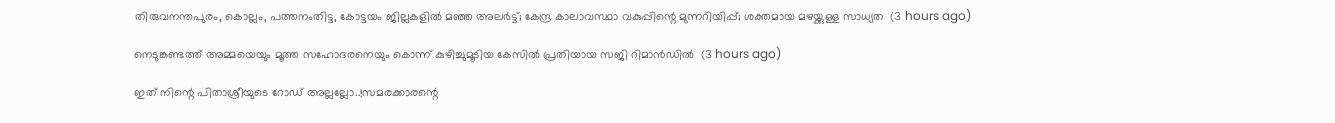തിരുവനന്തപുരം, കൊല്ലം, പത്തനംതിട്ട, കോട്ടയം ജില്ലകളിൽ മഞ്ഞ അലർട്ട്; കേന്ദ്ര കാലാവസ്ഥാ വകുപ്പിന്റെ മുന്നറിയിപ്പ്; ശക്തമായ മഴയ്ക്കുള്ള സാധ്യത  (3 hours ago)

നെടുങ്കണ്ടത്ത് അമ്മയെയും മൂത്ത സഹോദരനെയും കൊന്ന് കുഴിച്ചുമൂടിയ കേസിൽ പ്രതിയായ സജി റിമാൻഡിൽ  (3 hours ago)

ഇത് നിന്റെ പിതാശ്രീയുടെ റോഡ് അല്ലല്ലോ..!സമരക്കാരന്റെ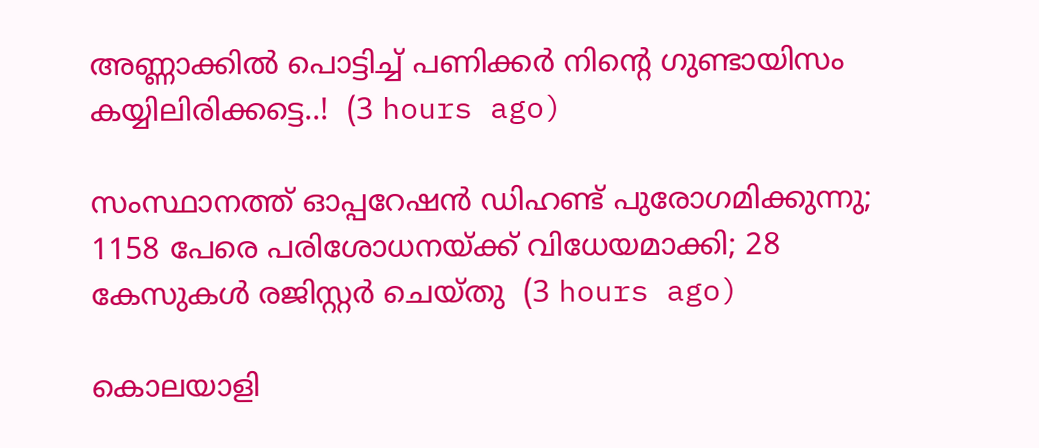അണ്ണാക്കിൽ പൊട്ടിച്ച് പണിക്കർ നിന്റെ ഗുണ്ടായിസം കയ്യിലിരിക്കട്ടെ..!  (3 hours ago)

സംസ്ഥാനത്ത് ഓപ്പറേഷന്‍ ഡിഹണ്ട് പുരോഗമിക്കുന്നു; 1158 പേരെ പരിശോധനയ്ക്ക് വിധേയമാക്കി; 28 കേസുകള്‍ രജിസ്റ്റര്‍ ചെയ്തു  (3 hours ago)

കൊലയാളി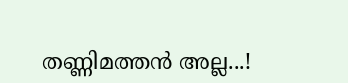തണ്ണിമത്തൻ അല്ല...!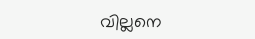വില്ലനെ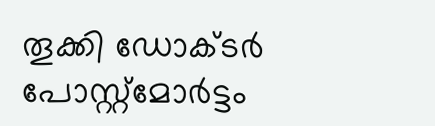തൂക്കി ഡോക്ടർ പോസ്റ്റ്‌മോർട്ടം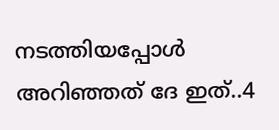നടത്തിയപ്പോൾ അറിഞ്ഞത് ദേ ഇത്..4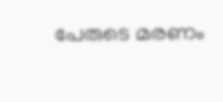പേരുടെ മരണം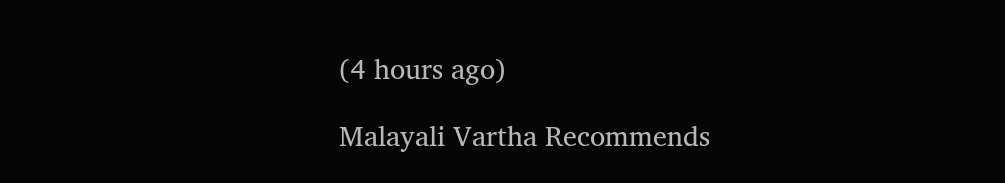(4 hours ago)

Malayali Vartha Recommends